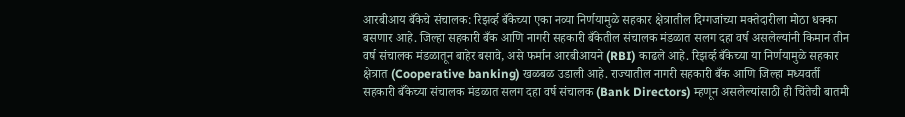आरबीआय बँकेचे संचालक: रिझर्व्ह बँकेच्या एका नव्या निर्णयामुळे सहकार क्षेत्रातील दिग्गजांच्या मक्तेदारीला मोठा धक्का बसणार आहे. जिल्हा सहकारी बँक आणि नागरी सहकारी बँकेतील संचालक मंडळात सलग दहा वर्ष असलेल्यांनी किमान तीन वर्ष संचालक मंडळातून बाहेर बसावे, असे फर्मान आरबीआयने (RBI) काढले आहे. रिझर्व्ह बँकेच्या या निर्णयामुळे सहकार क्षेत्रात (Cooperative banking) खळबळ उडाली आहे. राज्यातील नागरी सहकारी बँक आणि जिल्हा मध्यवर्ती सहकारी बँकेच्या संचालक मंडळात सलग दहा वर्ष संचालक (Bank Directors) म्हणून असलेल्यांसाठी ही चिंतेची बातमी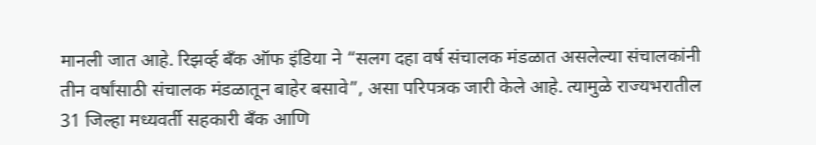मानली जात आहे. रिझर्व्ह बँक ऑफ इंडिया ने “सलग दहा वर्ष संचालक मंडळात असलेल्या संचालकांनी तीन वर्षांसाठी संचालक मंडळातून बाहेर बसावे”, असा परिपत्रक जारी केले आहे. त्यामुळे राज्यभरातील 31 जिल्हा मध्यवर्ती सहकारी बँक आणि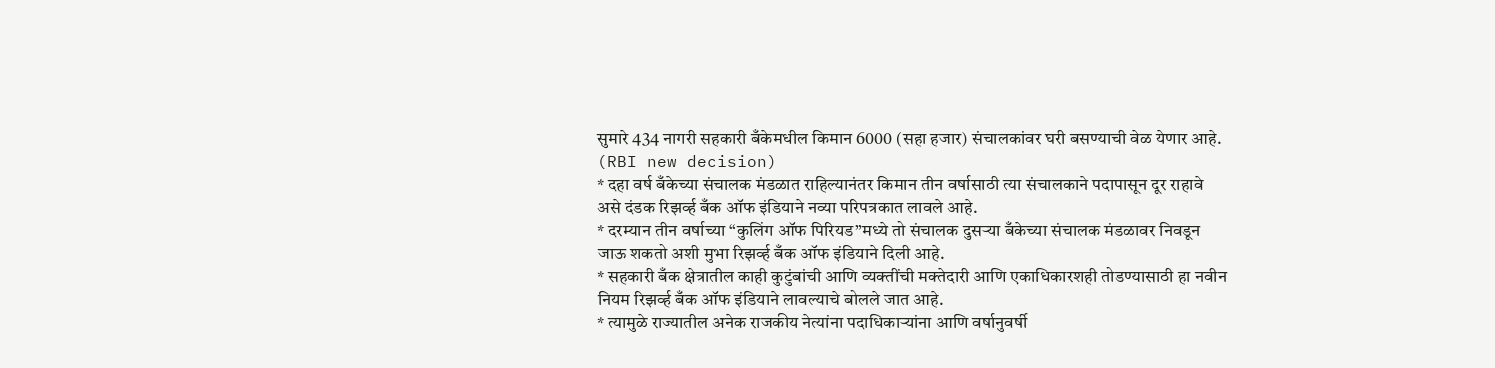सुमारे 434 नागरी सहकारी बँकेमधील किमान 6000 (सहा हजार) संचालकांवर घरी बसण्याची वेळ येणार आहे. (RBI new decision)
* दहा वर्ष बँकेच्या संचालक मंडळात राहिल्यानंतर किमान तीन वर्षासाठी त्या संचालकाने पदापासून दूर राहावे असे दंडक रिझर्व्ह बँक ऑफ इंडियाने नव्या परिपत्रकात लावले आहे.
* दरम्यान तीन वर्षाच्या “कुलिंग ऑफ पिरियड”मध्ये तो संचालक दुसऱ्या बँकेच्या संचालक मंडळावर निवडून जाऊ शकतो अशी मुभा रिझर्व्ह बँक ऑफ इंडियाने दिली आहे.
* सहकारी बँक क्षेत्रातील काही कुटुंबांची आणि व्यक्तींची मक्तेदारी आणि एकाधिकारशही तोडण्यासाठी हा नवीन नियम रिझर्व्ह बँक ऑफ इंडियाने लावल्याचे बोलले जात आहे.
* त्यामुळे राज्यातील अनेक राजकीय नेत्यांना पदाधिकाऱ्यांना आणि वर्षानुवर्षी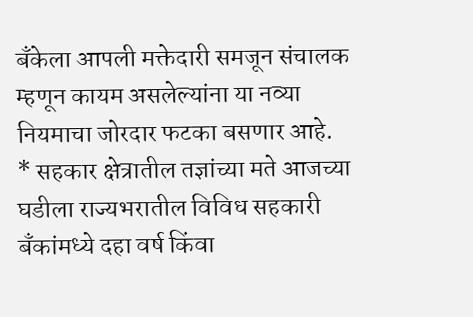बँकेला आपली मक्तेदारी समजून संचालक म्हणून कायम असलेल्यांना या नव्या नियमाचा जोरदार फटका बसणार आहे.
* सहकार क्षेत्रातील तज्ञांच्या मते आजच्या घडीला राज्यभरातील विविध सहकारी बँकांमध्ये दहा वर्ष किंवा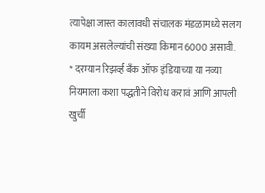त्यापेक्षा जास्त कालावधी संचालक मंडळामध्ये सलग कायम असलेल्यांची संख्या किमान 6000 असावी.
* दरम्यान रिझर्व्ह बँक ऑफ इंडियाच्या या नव्या नियमाला कशा पद्धतीने विरोध करावं आणि आपली खुर्ची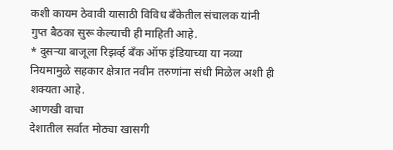कशी कायम ठेवावी यासाठी विविध बँकेतील संचालक यांनी गुप्त बैठका सुरू केल्याची ही माहिती आहे.
* दुसऱ्या बाजूला रिझर्व्ह बँक ऑफ इंडियाच्या या नव्या नियमामुळे सहकार क्षेत्रात नवीन तरुणांना संधी मिळेल अशी ही शक्यता आहे.
आणखी वाचा
देशातील सर्वात मोठ्या खासगी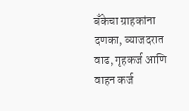बँकेचा ग्राहकांना दणका, व्याजदरात वाढ, गृहकर्ज आणि वाहन कर्ज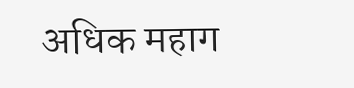अधिक महाग